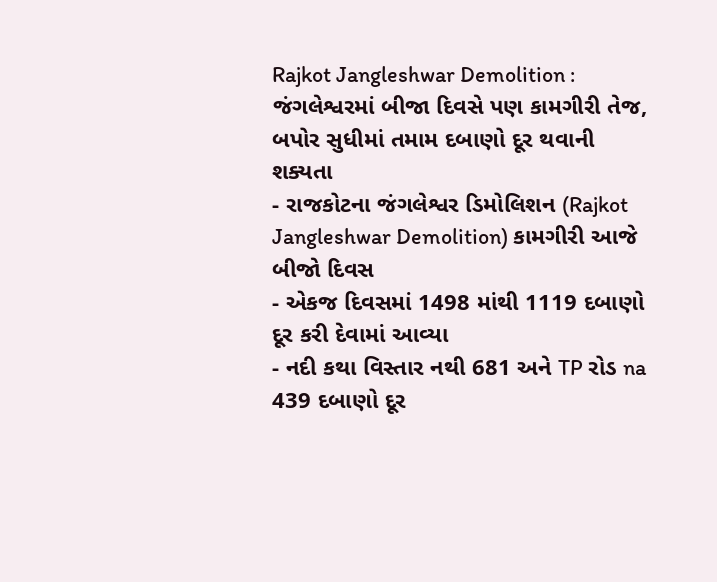Rajkot Jangleshwar Demolition : જંગલેશ્વરમાં બીજા દિવસે પણ કામગીરી તેજ, બપોર સુધીમાં તમામ દબાણો દૂર થવાની શક્યતા
- રાજકોટના જંગલેશ્વર ડિમોલિશન (Rajkot Jangleshwar Demolition) કામગીરી આજે બીજો દિવસ
- એકજ દિવસમાં 1498 માંથી 1119 દબાણો દૂર કરી દેવામાં આવ્યા
- નદી કથા વિસ્તાર નથી 681 અને TP રોડ na 439 દબાણો દૂર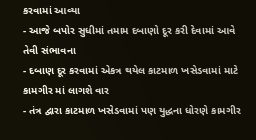કરવામાં આવ્યા
- આજે બપોર સુધીમાં તમામ દબાણો દૂર કરી દેવામાં આવે તેવી સંભાવના
- દબાણ દૂર કરવામાં એકત્ર થયેલ કાટમાળ ખસેડવામાં માટે કામગીર માં લાગશે વાર
- તંત્ર દ્વારા કાટમાળ ખસેડવામાં પણ યુદ્ધના ધોરણે કામગીર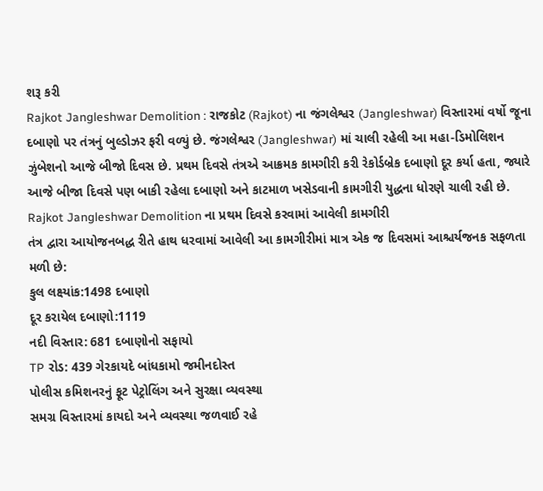શરૂ કરી
Rajkot Jangleshwar Demolition : રાજકોટ (Rajkot) ના જંગલેશ્વર (Jangleshwar) વિસ્તારમાં વર્ષો જૂના દબાણો પર તંત્રનું બુલ્ડોઝર ફરી વળ્યું છે. જંગલેશ્વર (Jangleshwar) માં ચાલી રહેલી આ મહા-ડિમોલિશન ઝુંબેશનો આજે બીજો દિવસ છે. પ્રથમ દિવસે તંત્રએ આક્રમક કામગીરી કરી રેકોર્ડબ્રેક દબાણો દૂર કર્યા હતા, જ્યારે આજે બીજા દિવસે પણ બાકી રહેલા દબાણો અને કાટમાળ ખસેડવાની કામગીરી યુદ્ધના ધોરણે ચાલી રહી છે.
Rajkot Jangleshwar Demolition ના પ્રથમ દિવસે કરવામાં આવેલી કામગીરી
તંત્ર દ્વારા આયોજનબદ્ધ રીતે હાથ ધરવામાં આવેલી આ કામગીરીમાં માત્ર એક જ દિવસમાં આશ્ચર્યજનક સફળતા મળી છે:
કુલ લક્ષ્યાંક:1498 દબાણો
દૂર કરાયેલ દબાણો:1119
નદી વિસ્તાર: 681 દબાણોનો સફાયો
TP રોડ: 439 ગેરકાયદે બાંધકામો જમીનદોસ્ત
પોલીસ કમિશનરનું ફૂટ પેટ્રોલિંગ અને સુરક્ષા વ્યવસ્થા
સમગ્ર વિસ્તારમાં કાયદો અને વ્યવસ્થા જળવાઈ રહે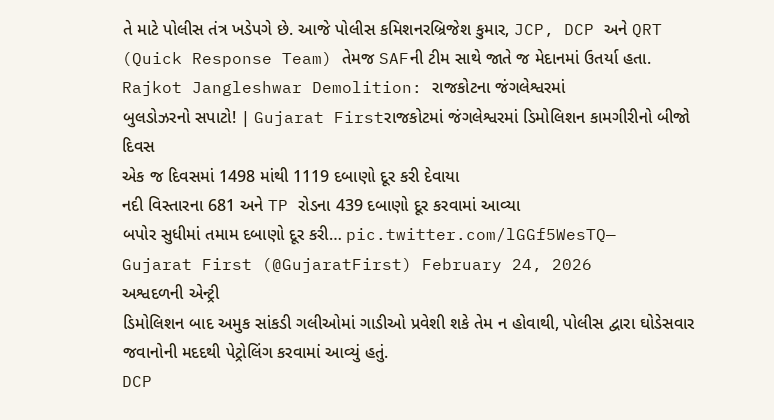તે માટે પોલીસ તંત્ર ખડેપગે છે. આજે પોલીસ કમિશનરબ્રિજેશ કુમાર, JCP, DCP અને QRT (Quick Response Team) તેમજ SAFની ટીમ સાથે જાતે જ મેદાનમાં ઉતર્યા હતા.
Rajkot Jangleshwar Demolition: રાજકોટના જંગલેશ્વરમાં
બુલડોઝરનો સપાટો! | Gujarat Firstરાજકોટમાં જંગલેશ્વરમાં ડિમોલિશન કામગીરીનો બીજો દિવસ
એક જ દિવસમાં 1498 માંથી 1119 દબાણો દૂર કરી દેવાયા
નદી વિસ્તારના 681 અને TP રોડના 439 દબાણો દૂર કરવામાં આવ્યા
બપોર સુધીમાં તમામ દબાણો દૂર કરી… pic.twitter.com/lGGf5WesTQ— Gujarat First (@GujaratFirst) February 24, 2026
અશ્વદળની એન્ટ્રી
ડિમોલિશન બાદ અમુક સાંકડી ગલીઓમાં ગાડીઓ પ્રવેશી શકે તેમ ન હોવાથી, પોલીસ દ્વારા ઘોડેસવાર જવાનોની મદદથી પેટ્રોલિંગ કરવામાં આવ્યું હતું.
DCP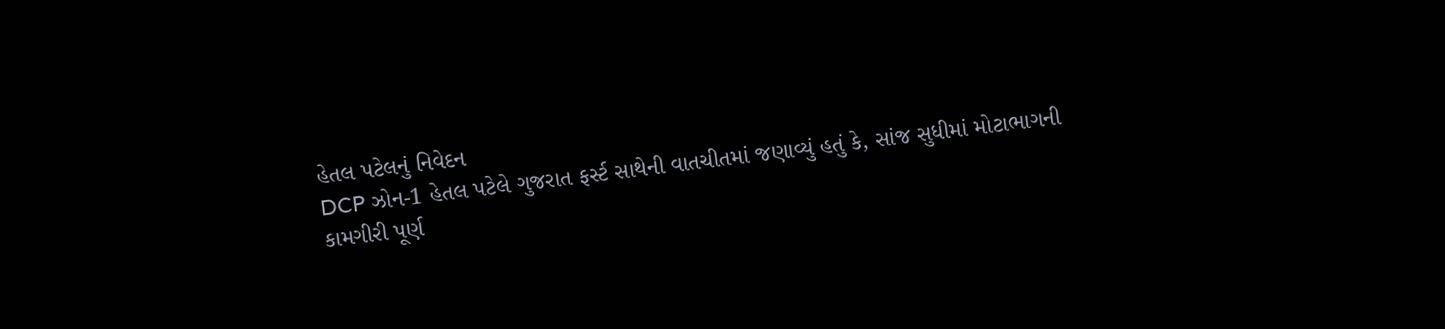હેતલ પટેલનું નિવેદન
DCP ઝોન-1 હેતલ પટેલે ગુજરાત ફર્સ્ટ સાથેની વાતચીતમાં જણાવ્યું હતું કે, સાંજ સુધીમાં મોટાભાગની કામગીરી પૂર્ણ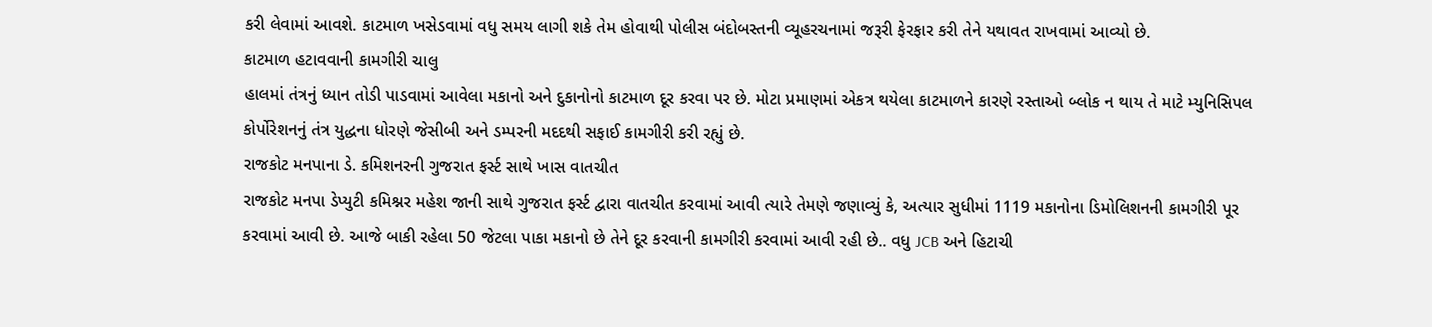કરી લેવામાં આવશે. કાટમાળ ખસેડવામાં વધુ સમય લાગી શકે તેમ હોવાથી પોલીસ બંદોબસ્તની વ્યૂહરચનામાં જરૂરી ફેરફાર કરી તેને યથાવત રાખવામાં આવ્યો છે.
કાટમાળ હટાવવાની કામગીરી ચાલુ
હાલમાં તંત્રનું ધ્યાન તોડી પાડવામાં આવેલા મકાનો અને દુકાનોનો કાટમાળ દૂર કરવા પર છે. મોટા પ્રમાણમાં એકત્ર થયેલા કાટમાળને કારણે રસ્તાઓ બ્લોક ન થાય તે માટે મ્યુનિસિપલ કોર્પોરેશનનું તંત્ર યુદ્ધના ધોરણે જેસીબી અને ડમ્પરની મદદથી સફાઈ કામગીરી કરી રહ્યું છે.
રાજકોટ મનપાના ડે. કમિશનરની ગુજરાત ફર્સ્ટ સાથે ખાસ વાતચીત
રાજકોટ મનપા ડેપ્યુટી કમિશ્નર મહેશ જાની સાથે ગુજરાત ફર્સ્ટ દ્વારા વાતચીત કરવામાં આવી ત્યારે તેમણે જણાવ્યું કે, અત્યાર સુધીમાં 1119 મકાનોના ડિમોલિશનની કામગીરી પૂર કરવામાં આવી છે. આજે બાકી રહેલા 50 જેટલા પાકા મકાનો છે તેને દૂર કરવાની કામગીરી કરવામાં આવી રહી છે.. વધુ JCB અને હિટાચી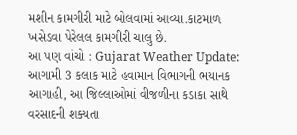મશીન કામગીરી માટે બોલવામાં આવ્યા.કાટમાળ ખસેડવા પેરેલલ કામગીરી ચાલુ છે.
આ પણ વાંચો : Gujarat Weather Update: આગામી 3 કલાક માટે હવામાન વિભાગની ભયાનક આગાહી, આ જિલ્લાઓમાં વીજળીના કડાકા સાથે વરસાદની શક્યતા